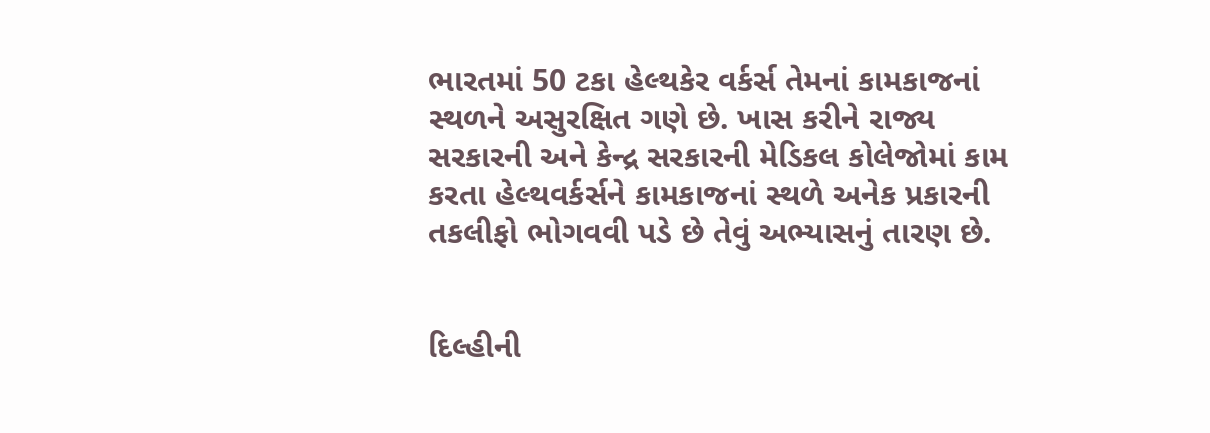ભારતમાં 50 ટકા હેલ્થકેર વર્કર્સ તેમનાં કામકાજનાં સ્થળને અસુરક્ષિત ગણે છે. ખાસ કરીને રાજ્ય સરકારની અને કેન્દ્ર સરકારની મેડિકલ કોલેજોમાં કામ કરતા હેલ્થવર્કર્સને કામકાજનાં સ્થળે અનેક પ્રકારની તકલીફો ભોગવવી પડે છે તેવું અભ્યાસનું તારણ છે.


દિલ્હીની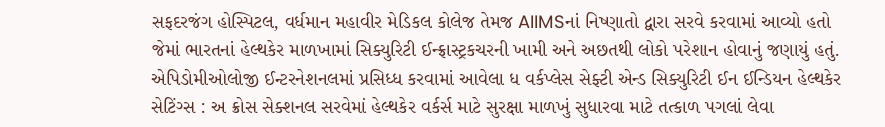સફદરજંગ હોસ્પિટલ, વર્ધમાન મહાવીર મેડિકલ કોલેજ તેમજ AIIMSનાં નિષ્ણાતો દ્વારા સરવે કરવામાં આવ્યો હતો જેમાં ભારતનાં હેલ્થકેર માળખામાં સિક્યુરિટી ઈન્ફ્રાસ્ટ્રકચરની ખામી અને અછતથી લોકો પરેશાન હોવાનું જણાયું હતું. એપિડોમીઓલોજી ઈન્ટરનેશનલમાં પ્રસિધ્ધ કરવામાં આવેલા ધ વર્કપ્લેસ સેફ્ટી એન્ડ સિક્યુરિટી ઈન ઈન્ડિયન હેલ્થકેર સેટિંગ્સ : અ ક્રોસ સેક્શનલ સરવેમાં હેલ્થકેર વર્કર્સ માટે સુરક્ષા માળખું સુધારવા માટે તત્કાળ પગલાં લેવા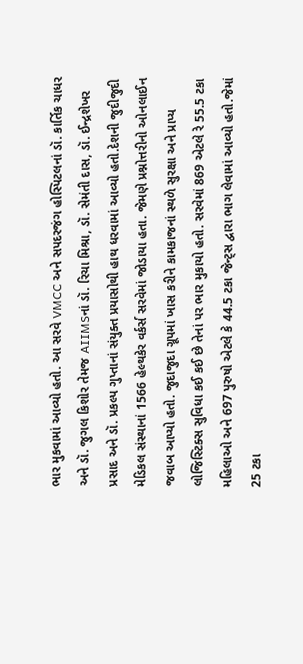ભાર મુકવામાં આવ્યો હતો. આ સરવે VMCC અને સપદરજંગ હોસ્પિટલનાં ડૉ. કાર્તિક ચાધર અને ડૉ. જુગલ કિશોર તેમજ AIIMSનાં ડૉ. રિચા મિશ્રા, ડૉ. સેમંતી દાસ, ડૉ. ઈન્દ્રશેખર પ્રસાદ અને ડૉ. પ્રકલ્પ ગુપ્તાનાં સંયુક્ત પ્રયાસોથી હાથ ધરવામાં આવ્યો હતો.દેશની જુદીજુદી મેડિકલ સંસ્થાનાં 1566 હેલ્થકેર વર્કર્સ સરવેમાં જોડાયા હતા. જેમણે પ્રશ્નોત્તરીનો ઓનલાઈન જવાબ આપ્યો હતો. જુદાજુદા ગ્રૂપમાં ખાસ કરીને કામકાજનાં સ્થળે સુરક્ષા અને પ્રાપ્ય લોજિસ્ટિક્સ સુવિધા કઈ કઈ છે તેનાં પર ભાર મુકાયો હતો. સરવેમાં 869 એટલે રે 55.5 ટકા મહિલાઓ અને 697 પુરુષો એટલે કે 44.5 ટકા જેન્ટ્સ દ્વારા ભાગ લેવામાં આવ્યો હતો.જેમાં 25 ટકા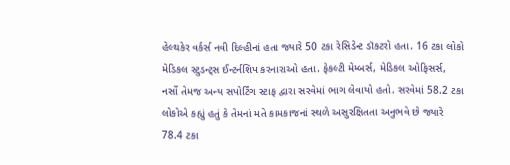હેલ્થકેર વર્કર્સ નવી દિલ્હીનાં હતા જ્યારે 50 ટકા રેસિડેન્ટ ડૉકટરો હતા. 16 ટકા લોકો મેડિકલ સ્ટુડન્ટ્સ ઈન્ટર્નશિપ કરનારાઓ હતા. ફેકલ્ટી મેમ્બર્સ, મેડિકલ ઓફિસર્સ, નર્સો તેમજ અન્ય સપોર્ટિંગ સ્ટાફ દ્વારા સરવેમાં ભાગ લેવાયો હતો. સરવેમાં 58.2 ટકા લોકોએ કહ્યું હતું કે તેમનાં મતે કામકાજનાં સ્થળે અસુરક્ષિતતા અનુભવે છે જ્યારે 78.4 ટકા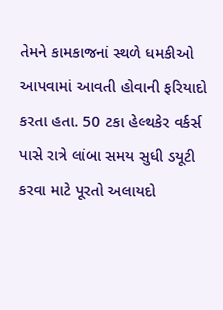તેમને કામકાજનાં સ્થળે ધમકીઓ આપવામાં આવતી હોવાની ફરિયાદો કરતા હતા. 50 ટકા હેલ્થકેર વર્કર્સ પાસે રાત્રે લાંબા સમય સુધી ડયૂટી કરવા માટે પૂરતો અલાયદો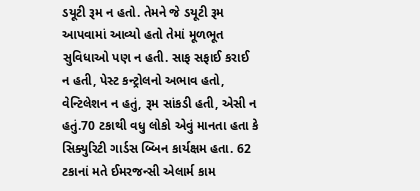ડયૂટી રૂમ ન હતો. તેમને જે ડયૂટી રૂમ આપવામાં આવ્યો હતો તેમાં મૂળભૂત સુવિધાઓ પણ ન હતી. સાફ સફાઈ કરાઈ ન હતી, પેસ્ટ કન્ટ્રોલનો અભાવ હતો, વેન્ટિલેશન ન હતું, રૂમ સાંકડી હતી, એસી ન હતું.70 ટકાથી વધુ લોકો એવું માનતા હતા કે સિક્યુરિટી ગાર્ડસ બ્બિન કાર્યક્ષમ હતા. 62 ટકાનાં મતે ઈમરજન્સી એલાર્મ કામ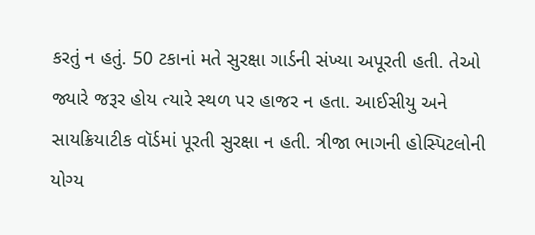કરતું ન હતું. 50 ટકાનાં મતે સુરક્ષા ગાર્ડની સંખ્યા અપૂરતી હતી. તેઓ જ્યારે જરૂર હોય ત્યારે સ્થળ પર હાજર ન હતા. આઈસીયુ અને સાયક્રિયાટીક વૉર્ડમાં પૂરતી સુરક્ષા ન હતી. ત્રીજા ભાગની હોસ્પિટલોની યોગ્ય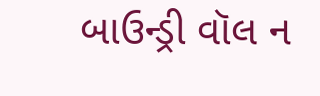બાઉન્ડ્રી વૉલ ન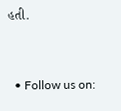હતી.


  • Follow us on: